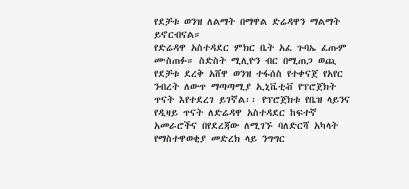የደቻቱ ወንዝ ለልማት በማዋል ድሬዳዋን ማልማት ይኖርብናል።
የድሬዳዋ አስተዳደር ምክር ቤት አፈ ጉባኤ ፈጡም ሙስጠፉ። ስድስት ሚሊዮን ብር በሚጠጋ ወጪ የደቻቱ ደረቅ አሸዋ ወንዝ ተፋሰስ የተቀናጀ የአየር ንብረት ለውጥ ማጣጣሚያ ኢኒቬቲቭ የፕሮጀክት ጥናት እየተደረገ ይገኛል፡፡ የፕሮጀክቱ የቤዝ ላይንና የዲዛይ ጥናት ለድሬዳዋ አስተዳደር ከፍተኛ አመራሮችና በየደረጃው ለሚገኙ ባለድርሻ አካላት የማስተዋወቂያ መድረክ ላይ ንግግር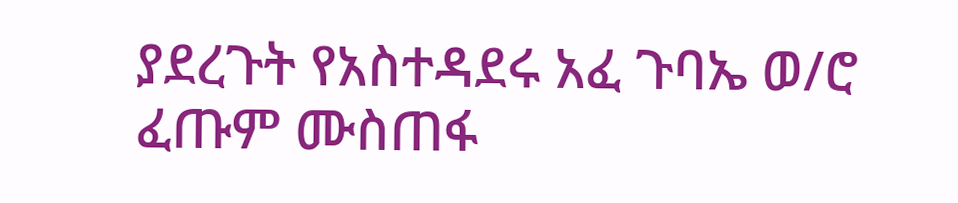ያደረጉት የአስተዳደሩ አፈ ጉባኤ ወ/ሮ ፈጡም ሙስጠፋ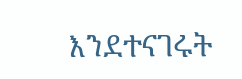እንደተናገሩት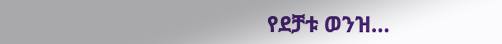የደቻቱ ወንዝ…